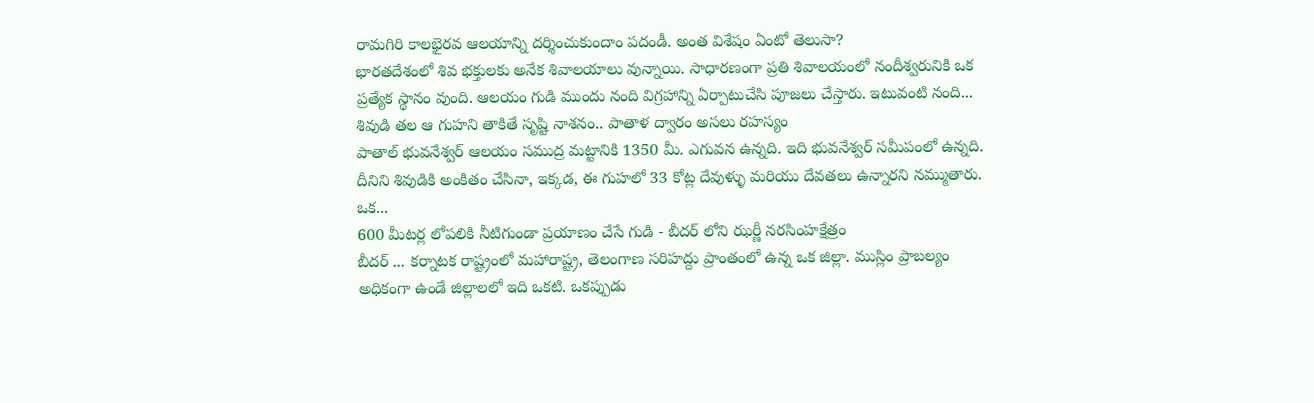రామగిరి కాలభైరవ ఆలయాన్ని దర్శించుకుందాం పదండీ. అంత విశేషం ఏంటో తెలుసా?
భారతదేశంలో శివ భక్తులకు అనేక శివాలయాలు వున్నాయి. సాధారణంగా ప్రతి శివాలయంలో నందీశ్వరునికి ఒక ప్రత్యేక స్థానం వుంది. ఆలయం గుడి ముందు నంది విగ్రహాన్ని ఏర్పాటుచేసి పూజలు చేస్తారు. ఇటువంటి నంది...
శివుడి తల ఆ గుహని తాకితే సృష్టి నాశనం.. పాతాళ ద్వారం అసలు రహస్యం
పాతాల్ భువనేశ్వర్ ఆలయం సముద్ర మట్టానికి 1350 మీ. ఎగువన ఉన్నది. ఇది భువనేశ్వర్ సమీపంలో ఉన్నది. దీనిని శివుడికి అంకితం చేసినా, ఇక్కడ, ఈ గుహలో 33 కోట్ల దేవుళ్ళు మరియు దేవతలు ఉన్నారని నమ్ముతారు. ఒక...
600 మీటర్ల లోపలికి నీటిగుండా ప్రయాణం చేసే గుడి - బీదర్ లోని ఝర్ణీ నరసింహక్షేత్రం
బీదర్ ... కర్నాటక రాష్ట్రంలో మహారాష్ట్ర, తెలంగాణ సరిహద్దు ప్రాంతంలో ఉన్న ఒక జిల్లా. ముస్లిం ప్రాబల్యం అధికంగా ఉండే జిల్లాలలో ఇది ఒకటి. ఒకప్పుడు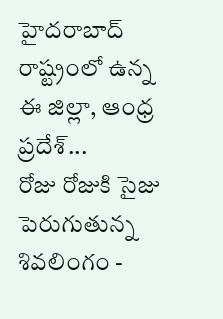హైదరాబాద్ రాష్ట్రంలో ఉన్న ఈ జిల్లా, ఆంధ్ర ప్రదేశ్...
రోజు రోజుకి సైజు పెరుగుతున్న శివలింగం -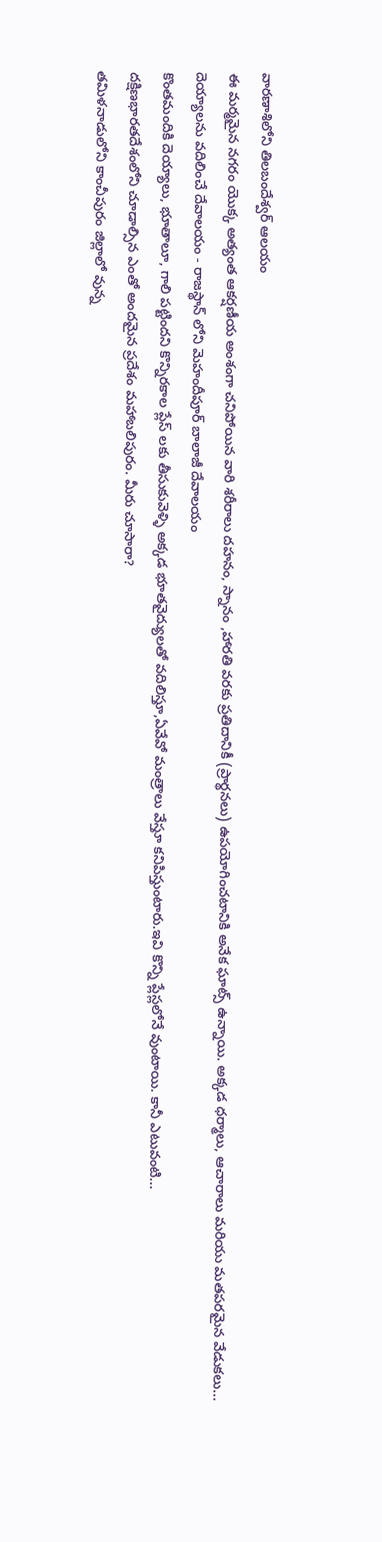వారణాశిలోని తిలబందేశ్వర్ ఆలయం
ఈ మర్మమైన నగరం యొక్క అత్యంత ఆకర్షణీయ అంశంగా చనిపోయిన వారి శరీరాలు దహనం, స్నానం ,హారతి వరకు ప్రతిదానికీ (ప్రార్థనలు) ఉపయోగించటానికి అనేక ఘాట్స్ ఉన్నాయి. అక్కడ ధర్మాలు, ఆచారాలు మరియు మతపరమైన వేడుకలు...
దెయ్యాలను వదిలించే దేవాలయం - రాజస్థాన్ లోని మెహందీపూర్ బాలాజీ దేవాలయం
కొంతమందికి దెయ్యాలు, భూతాలూ, గాలి పట్టిందని కొన్నిరకాల ప్లేస్ లకు తీసుకువెళ్ళి అక్కడ భూతవైద్యులతో వదిలిస్తూ,ఏవేవో మంత్రాలు వేస్తూ కనిపిస్తుంటారు.ఇవి కొన్ని ప్లేస్లలోనే వుంటాయి. కానీ ఎటువంటి...
దక్షిణభారతదేశంలోని చూడాల్సిన ఎంతో అందమైన ప్రదేశం మహాబలిపురం. మీరు చూసారా?
తమిళనాడులోని కాంచీపురం జిల్లాలో వున్న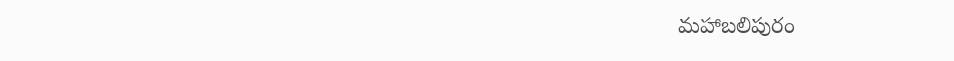మహాబలిపురం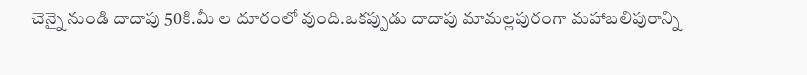చెన్నై నుండి దాదాపు 50కి.మీ ల దూరంలో వుంది.ఒకప్పుడు దాదాపు మామల్లపురంగా మహాబలిపురాన్ని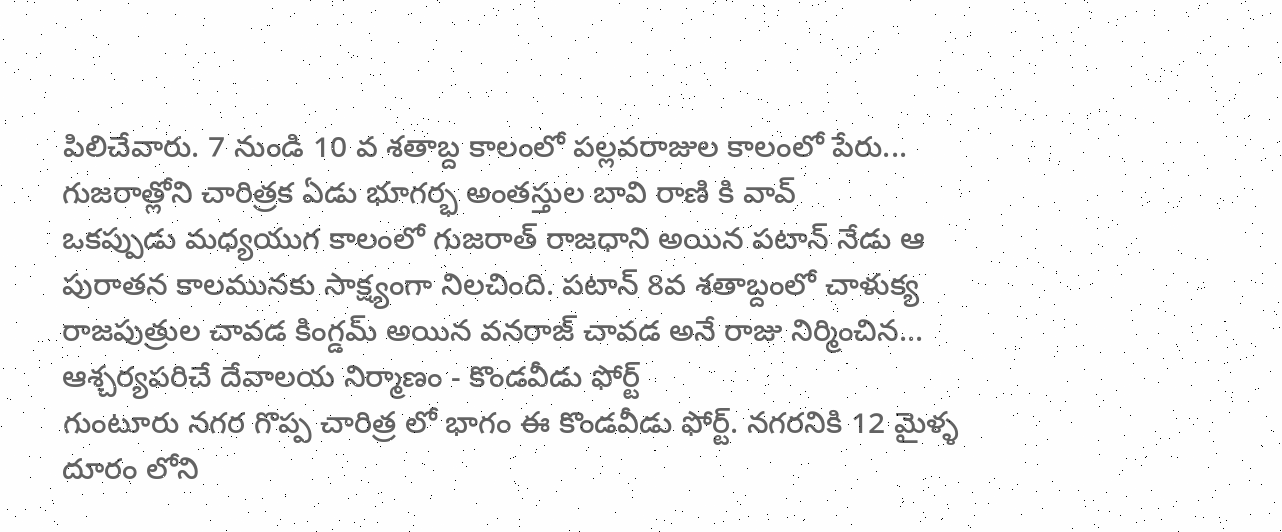పిలిచేవారు. 7 నుండి 10 వ శతాబ్ద కాలంలో పల్లవరాజుల కాలంలో పేరు...
గుజరాత్లోని చారిత్రక ఏడు భూగర్భ అంతస్తుల బావి రాణి కి వావ్
ఒకప్పుడు మధ్యయుగ కాలంలో గుజరాత్ రాజధాని అయిన పటాన్ నేడు ఆ పురాతన కాలమునకు సాక్ష్యంగా నిలచింది. పటాన్ 8వ శతాబ్దంలో చాళుక్య రాజపుత్రుల చావడ కింగ్డమ్ అయిన వనరాజ్ చావడ అనే రాజు నిర్మించిన...
ఆశ్చర్యపరిచే దేవాలయ నిర్మాణం - కొండవీడు ఫోర్ట్
గుంటూరు నగర గొప్ప చారిత్ర లో భాగం ఈ కొండవీడు ఫోర్ట్. నగరనికి 12 మైళ్ళ దూరం లోని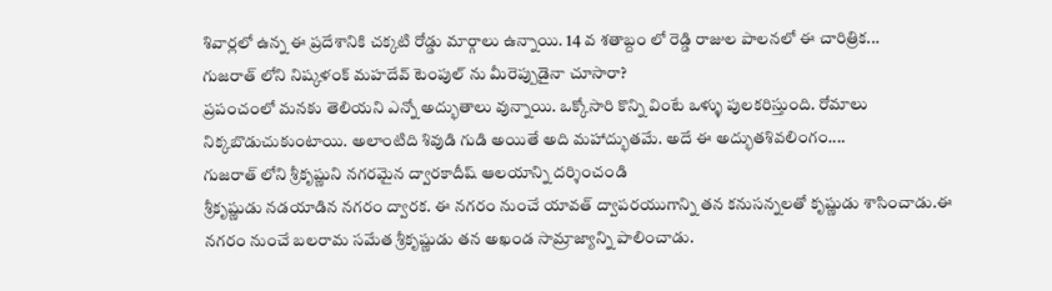శివార్లలో ఉన్న ఈ ప్రదేశానికి చక్కటి రోడ్డు మార్గాలు ఉన్నాయి. 14 వ శతాబ్దం లో రెడ్డి రాజుల పాలనలో ఈ చారిత్రిక...
గుజరాత్ లోని నిష్కళంక్ మహదేవ్ టెంపుల్ ను మీరెప్పుడైనా చూసారా?
ప్రపంచంలో మనకు తెలియని ఎన్నో అద్భుతాలు వున్నాయి. ఒక్కోసారి కొన్ని వింటే ఒళ్ళు పులకరిస్తుంది. రోమాలు నిక్కబొడుచుకుంటాయి. అలాంటిది శివుడి గుడి అయితే అది మహాద్భుతమే. అదే ఈ అద్భుతశివలింగం....
గుజరాత్ లోని శ్రీకృష్ణుని నగరమైన ద్వారకాదీష్ ఆలయాన్ని దర్శించండి
శ్రీకృష్ణుడు నడయాడిన నగరం ద్వారక. ఈ నగరం నుంచే యావత్ ద్వాపరయుగాన్ని తన కనుసన్నలతో కృష్ణుడు శాసించాడు.ఈ నగరం నుంచే బలరామ సమేత శ్రీకృష్ణుడు తన అఖండ సామ్రాజ్యాన్ని పాలించాడు.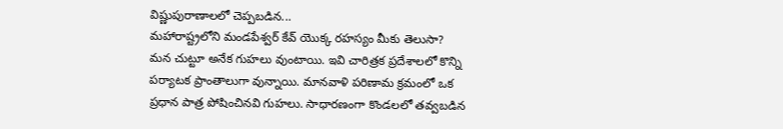విష్ణుపురాణాలలో చెప్పబడిన...
మహారాష్ట్రలోని మండపేశ్వర్ కేవ్ యొక్క రహస్యం మీకు తెలుసా?
మన చుట్టూ అనేక గుహలు వుంటాయి. ఇవి చారిత్రక ప్రదేశాలలో కొన్ని పర్యాటక ప్రాంతాలుగా వున్నాయి. మానవాళి పరిణామ క్రమంలో ఒక ప్రధాన పాత్ర పోషించినవి గుహలు. సాధారణంగా కొండలలో తవ్వబడిన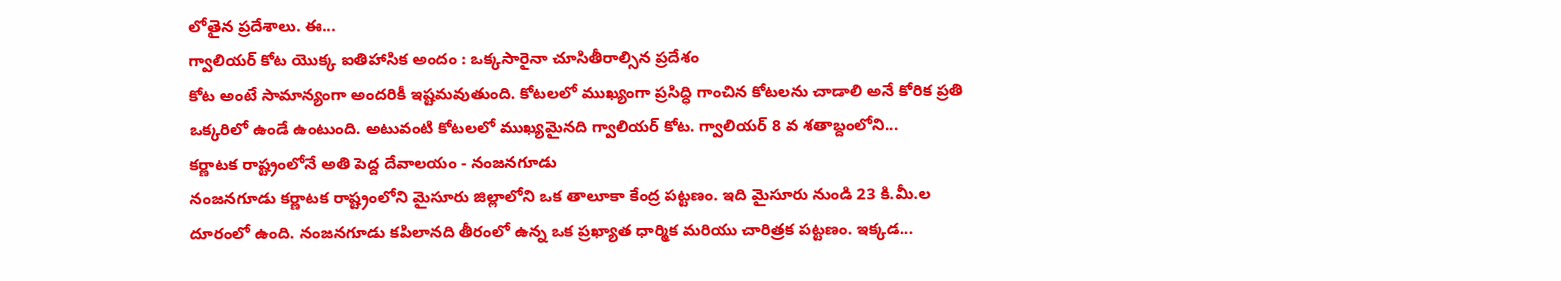లోతైన ప్రదేశాలు. ఈ...
గ్వాలియర్ కోట యొక్క ఐతిహాసిక అందం : ఒక్కసారైనా చూసితీరాల్సిన ప్రదేశం
కోట అంటే సామాన్యంగా అందరికీ ఇష్టమవుతుంది. కోటలలో ముఖ్యంగా ప్రసిద్ధి గాంచిన కోటలను చాడాలి అనే కోరిక ప్రతి ఒక్కరిలో ఉండే ఉంటుంది. అటువంటి కోటలలో ముఖ్యమైనది గ్వాలియర్ కోట. గ్వాలియర్ 8 వ శతాబ్దంలోని...
కర్ణాటక రాష్ట్రంలోనే అతి పెద్ద దేవాలయం - నంజనగూడు
నంజనగూడు కర్ణాటక రాష్ట్రంలోని మైసూరు జిల్లాలోని ఒక తాలూకా కేంద్ర పట్టణం. ఇది మైసూరు నుండి 23 కి.మీ.ల దూరంలో ఉంది. నంజనగూడు కపిలానది తీరంలో ఉన్న ఒక ప్రఖ్యాత ధార్మిక మరియు చారిత్రక పట్టణం. ఇక్కడ...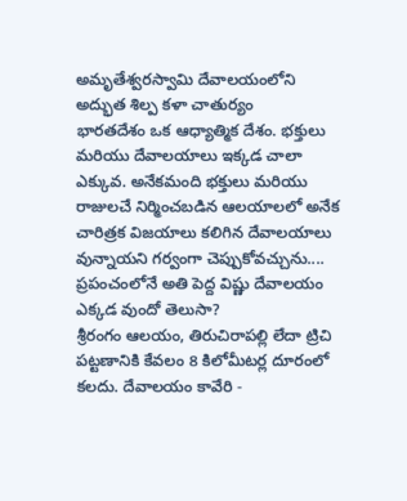అమృతేశ్వరస్వామి దేవాలయంలోని అద్భుత శిల్ప కళా చాతుర్యం
భారతదేశం ఒక ఆధ్యాత్మిక దేశం. భక్తులు మరియు దేవాలయాలు ఇక్కడ చాలా ఎక్కువ. అనేకమంది భక్తులు మరియు రాజులచే నిర్మించబడిన ఆలయాలలో అనేక చారిత్రక విజయాలు కలిగిన దేవాలయాలు వున్నాయని గర్వంగా చెప్పుకోవచ్చును....
ప్రపంచంలోనే అతి పెద్ద విష్ణు దేవాలయం ఎక్కడ వుందో తెలుసా?
శ్రీరంగం ఆలయం, తిరుచిరాపల్లి లేదా ట్రిచి పట్టణానికి కేవలం 8 కిలోమీటర్ల దూరంలో కలదు. దేవాలయం కావేరి -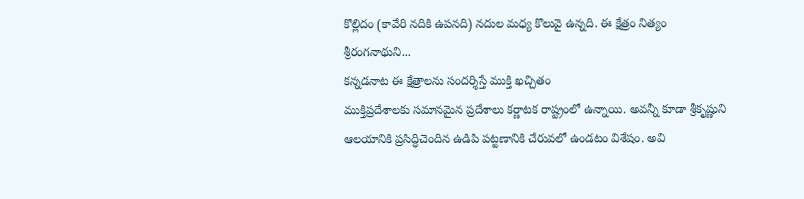కొల్లిదం (కావేరి నదికి ఉపనది) నదుల మధ్య కొలువై ఉన్నది. ఈ క్షేత్రం నిత్యం శ్రీరంగనాథుని...
కన్నడనాట ఈ క్షేత్రాలను సందర్శిస్తే ముక్తి ఖచ్చితం
ముక్తిప్రదేశాలకు సమానమైన ప్రదేశాలు కర్ణాటక రాష్ట్రంలో ఉన్నాయి. అవన్నీ కూడా శ్రీకృష్ణుని ఆలయానికి ప్రసిద్ధిచెందిన ఉడిపి పట్టణానికి చేరువలో ఉండటం విశేషం. అవి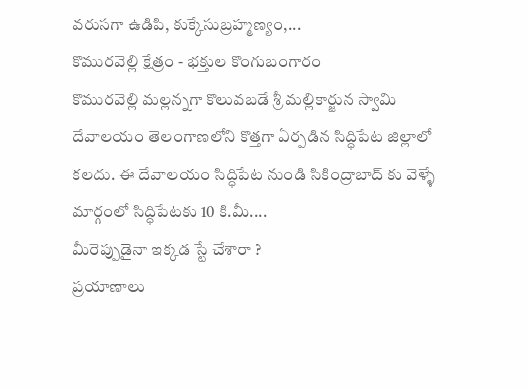వరుసగా ఉడిపి, కుక్కేసుబ్రహ్మణ్యం,...
కొమురవెల్లి క్షేత్రం - భక్తుల కొంగుబంగారం
కొమురవెల్లి మల్లన్నగా కొలువబడే శ్రీ మల్లికార్జున స్వామి దేవాలయం తెలంగాణలోని కొత్తగా ఏర్పడిన సిద్ధిపేట జిల్లాలో కలదు. ఈ దేవాలయం సిద్ధిపేట నుండి సికింద్రాబాద్ కు వెళ్ళే మార్గంలో సిద్ధిపేటకు 10 కి.మీ....
మీరెప్పుడైనా ఇక్కడ స్టే చేశారా ?
ప్రయాణాలు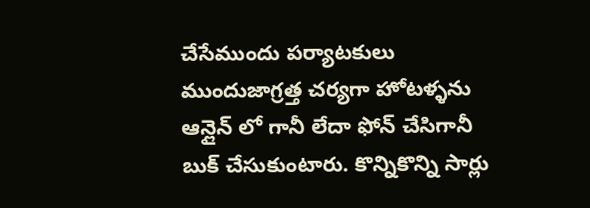చేసేముందు పర్యాటకులు ముందుజాగ్రత్త చర్యగా హోటళ్ళను ఆన్లైన్ లో గానీ లేదా ఫోన్ చేసిగానీ బుక్ చేసుకుంటారు. కొన్నికొన్ని సార్లు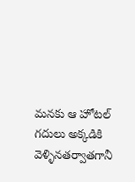మనకు ఆ హోటల్ గదులు అక్కడికి వెళ్ళినతర్వాతగానీ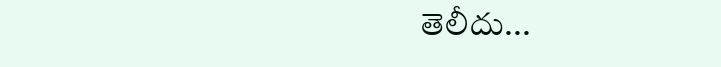తెలీదు...